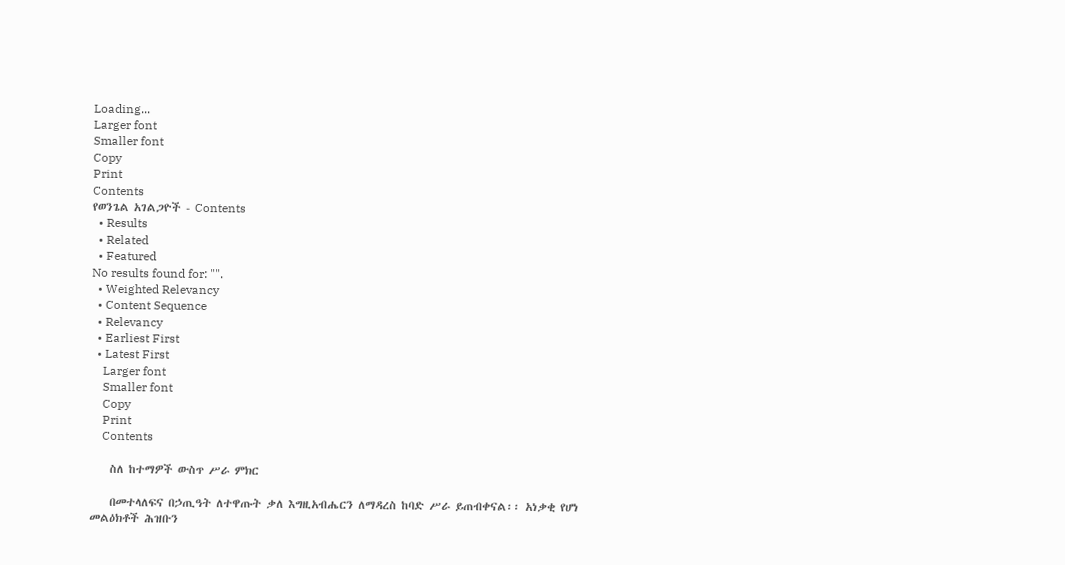Loading...
Larger font
Smaller font
Copy
Print
Contents
የወንጌል አገልጋዮች - Contents
  • Results
  • Related
  • Featured
No results found for: "".
  • Weighted Relevancy
  • Content Sequence
  • Relevancy
  • Earliest First
  • Latest First
    Larger font
    Smaller font
    Copy
    Print
    Contents

    ስለ ከተማዎች ውስጥ ሥራ ምክር

    በመተላለፍና በኃጢዓት ለተዋጡት ቃለ እግዚአብሔርን ለማዳረስ ከባድ ሥራ ይጠብቀናል፡፡ አነቃቂ የሆነ መልዕክቶች ሕዝቡን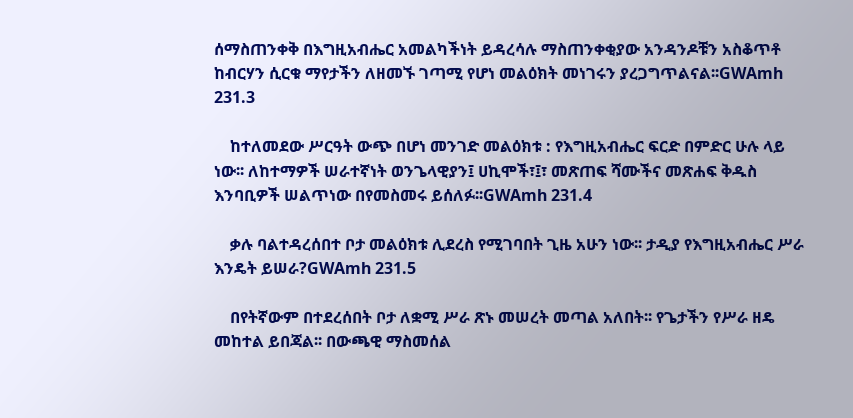ሰማስጠንቀቅ በእግዚአብሔር አመልካችነት ይዳረሳሉ ማስጠንቀቂያው አንዳንዶቹን አስቆጥቶ ከብርሃን ሲርቁ ማየታችን ለዘመኙ ገጣሚ የሆነ መልዕክት መነገሩን ያረጋግጥልናል፡፡GWAmh 231.3

    ከተለመደው ሥርዓት ውጭ በሆነ መንገድ መልዕክቱ : የእግዚአብሔር ፍርድ በምድር ሁሉ ላይ ነው፡፡ ለከተማዎች ሠራተኛነት ወንጌላዊያን፤ ሀኪሞች፣፤፣ መጽጠፍ ሻሙችና መጽሐፍ ቅዱስ እንባቢዎች ሠልጥነው በየመስመሩ ይሰለፉ፡፡GWAmh 231.4

    ቃሉ ባልተዳረሰበተ ቦታ መልዕክቱ ሊደረስ የሚገባበት ጊዜ አሁን ነው፡፡ ታዲያ የእግዚአብሔር ሥራ እንዴት ይሠራ?GWAmh 231.5

    በየትኛውም በተደረሰበት ቦታ ለቋሚ ሥራ ጽኑ መሠረት መጣል አለበት፡፡ የጌታችን የሥራ ዘዴ መከተል ይበጃል፡፡ በውጫዊ ማስመሰል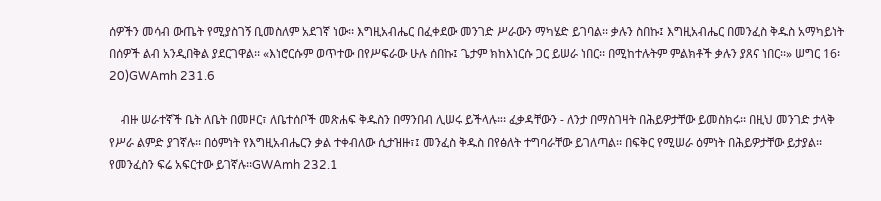ሰዎችን መሳብ ውጤት የሚያስገኝ ቢመስለም አደገኛ ነው፡፡ እግዚአብሔር በፈቀደው መንገድ ሥራውን ማካሄድ ይገባል፡፡ ቃሉን ስበኩ፤ እግዚአብሔር በመንፈስ ቅዱስ አማካይነት በሰዎች ልብ አንዲበቅል ያደርገዋል፡፡ «እነሮርሱም ወጥተው በየሥፍራው ሁሉ ሰበኩ፤ ጌታም ክከእነርሱ ጋር ይሠራ ነበር፡፡ በሚከተሉትም ምልክቶች ቃሉን ያጸና ነበር፡፡» ሠግር 16፡20)GWAmh 231.6

    ብዙ ሠራተኛች ቤት ለቤት በመዞር፣ ለቤተሰቦች መጽሐፍ ቅዱስን በማንበብ ሊሠሩ ይችላሉ።፡ ፈቃዳቸውን - ለንታ በማስገዛት በሕይዎታቸው ይመስክሩ፡፡ በዚህ መንገድ ታላቅ የሥራ ልምድ ያገኛሉ፡፡ በዕምነት የእግዚአብሔርን ቃል ተቀብለው ሲታዝዙ፣፤ መንፈስ ቅዱስ በየፅለት ተግባራቸው ይገለጣል፡፡ በፍቅር የሚሠራ ዕምነት በሕይዎታቸው ይታያል፡፡ የመንፈስን ፍሬ አፍርተው ይገኛሉ፡፡GWAmh 232.1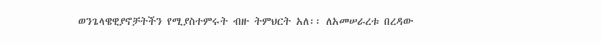ወንጌላዌዊያኖቻትችን የሚያስተምሩት ብዙ ትምህርት አለ፡፡ ለአመሠራረቱ በረዳው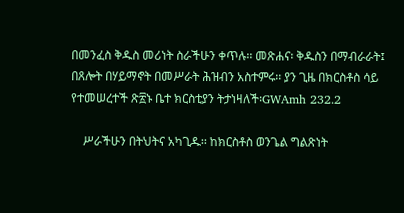በመንፈስ ቅዱስ መሪነት ስራችሁን ቀጥሉ፡፡ መጽሐና፡ ቅዱስን በማብራራት፤ በጸሎት በሃይማኖት በመሥራት ሕዝብን አስተምሩ፡፡ ያን ጊዜ በክርስቶስ ሳይ የተመሠረተች ጽ፳ኑ ቤተ ክርስቲያን ትታነዛለች፡GWAmh 232.2

    ሥራችሁን በትህትና አካጊዱ፡፡ ከክርስቶስ ወንጌል ግልጽነት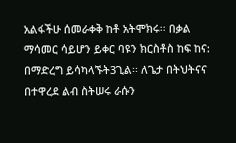አልፋችሁ ሰመራቀቅ ከቶ አትሞክሩ፡፡ በቃል ማሳመር ሳይሆን ይቀር ባዩን ክርስቶስ ከፍ ከና: በማድረግ ይሳካላኙት3ጊል፡፡ ለጌታ በትህትናና በተዋረደ ልብ ስትሠሩ ራሱን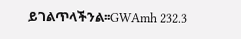ይገልጥላችንል፡፡GWAmh 232.3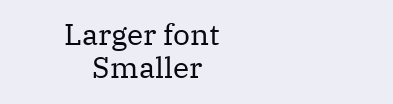Larger font
    Smaller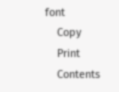font
    Copy
    Print
    Contents